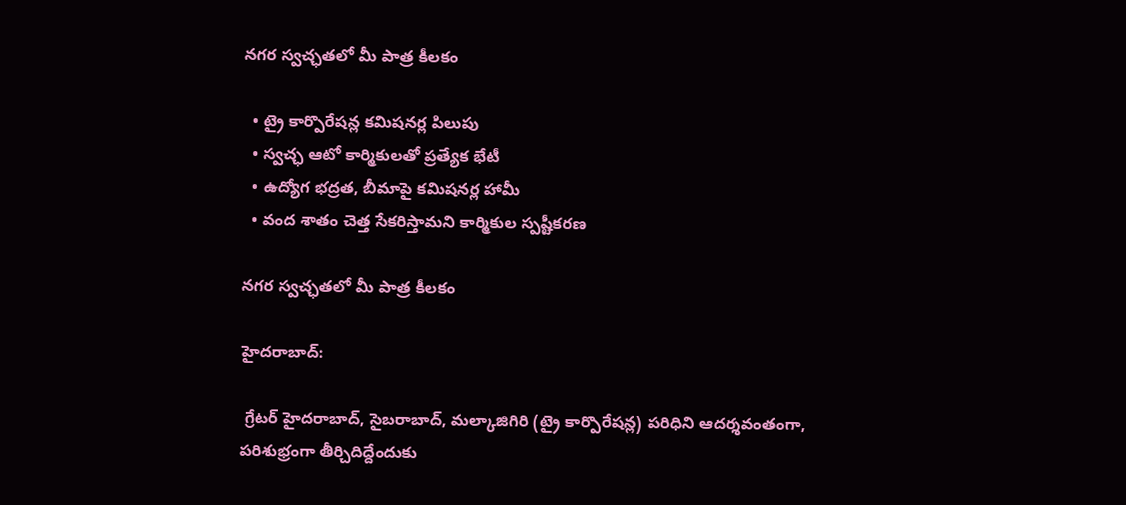నగర స్వచ్ఛతలో మీ పాత్ర కీలకం

  • ట్రై కార్పొరేషన్ల కమిషనర్ల పిలుపు
  • స్వచ్ఛ ఆటో కార్మికులతో ప్రత్యేక భేటీ
  • ఉద్యోగ భద్రత, బీమాపై కమిషనర్ల హామీ
  • వంద శాతం చెత్త సేకరిస్తామని కార్మికుల స్పష్టీకరణ

నగర స్వచ్ఛతలో మీ పాత్ర కీలకం

హైదరాబాద్:

 గ్రేటర్ హైదరాబాద్, సైబరాబాద్, మల్కాజిగిరి (ట్రై కార్పొరేషన్ల) పరిధిని ఆదర్శవంతంగా, పరిశుభ్రంగా తీర్చిదిద్దేందుకు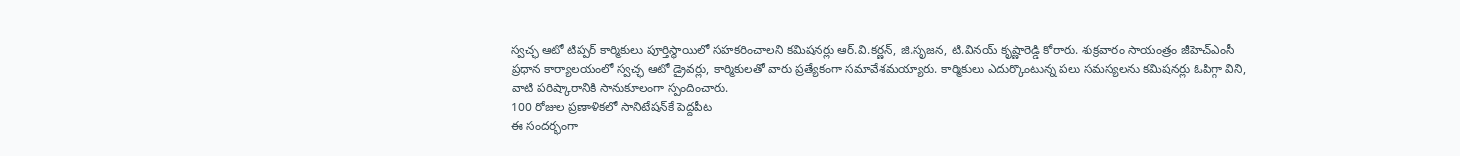స్వచ్ఛ ఆటో టిప్పర్ కార్మికులు పూర్తిస్థాయిలో సహకరించాలని కమిషనర్లు ఆర్.వి.కర్ణన్, జి.సృజన, టి.వినయ్ కృష్ణారెడ్డి కోరారు. శుక్రవారం సాయంత్రం జీహెచ్‌ఎంసీ ప్రధాన కార్యాలయంలో స్వచ్ఛ ఆటో డ్రైవర్లు, కార్మికులతో వారు ప్రత్యేకంగా సమావేశమయ్యారు. కార్మికులు ఎదుర్కొంటున్న పలు సమస్యలను కమిషనర్లు ఓపిగ్గా విని, వాటి పరిష్కారానికి సానుకూలంగా స్పందించారు.
100 రోజుల ప్రణాళికలో సానిటేషన్‌కే పెద్దపీట
ఈ సందర్భంగా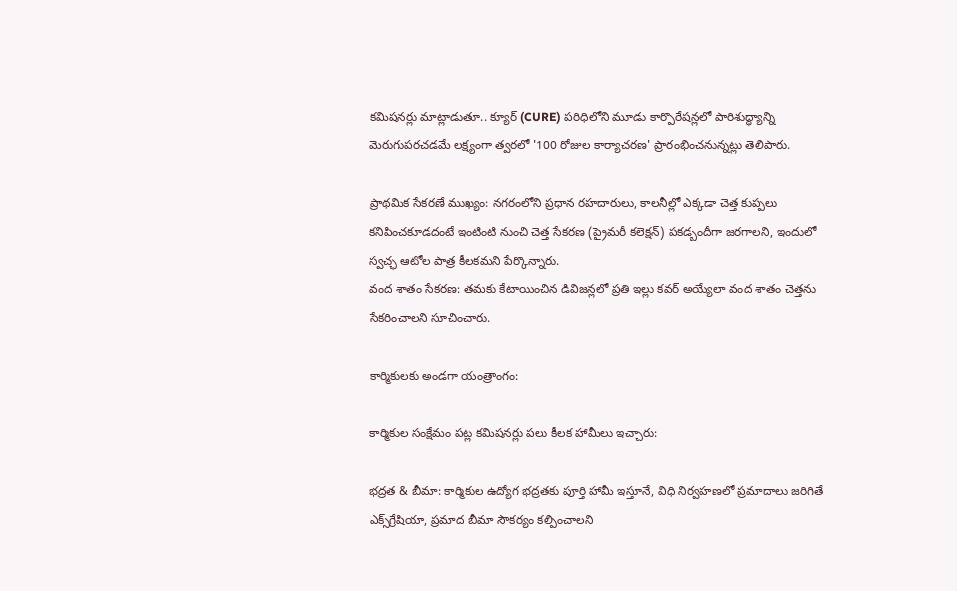కమిషనర్లు మాట్లాడుతూ.. క్యూర్ (CURE) పరిధిలోని మూడు కార్పొరేషన్లలో పారిశుద్ధ్యాన్ని మెరుగుపరచడమే లక్ష్యంగా త్వరలో '100 రోజుల కార్యాచరణ' ప్రారంభించనున్నట్లు తెలిపారు.

ప్రాథమిక సేకరణే ముఖ్యం: నగరంలోని ప్రధాన రహదారులు, కాలనీల్లో ఎక్కడా చెత్త కుప్పలు కనిపించకూడదంటే ఇంటింటి నుంచి చెత్త సేకరణ (ప్రైమరీ కలెక్షన్) పకడ్బందీగా జరగాలని, ఇందులో స్వచ్ఛ ఆటోల పాత్ర కీలకమని పేర్కొన్నారు.
వంద శాతం సేకరణ: తమకు కేటాయించిన డివిజన్లలో ప్రతి ఇల్లు కవర్ అయ్యేలా వంద శాతం చెత్తను సేకరించాలని సూచించారు.

కార్మికులకు అండగా యంత్రాంగం:

కార్మికుల సంక్షేమం పట్ల కమిషనర్లు పలు కీలక హామీలు ఇచ్చారు:

భద్రత & బీమా: కార్మికుల ఉద్యోగ భద్రతకు పూర్తి హామీ ఇస్తూనే, విధి నిర్వహణలో ప్రమాదాలు జరిగితే ఎక్స్‌గ్రేషియా, ప్రమాద బీమా సౌకర్యం కల్పించాలని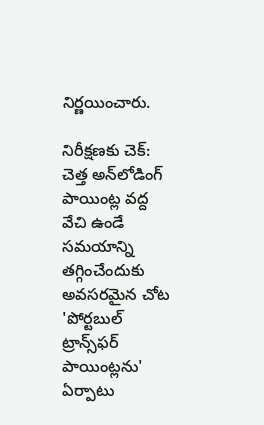నిర్ణయించారు.

నిరీక్షణకు చెక్: చెత్త అన్‌లోడింగ్ పాయింట్ల వద్ద వేచి ఉండే సమయాన్ని తగ్గించేందుకు అవసరమైన చోట 'పోర్టబుల్ ట్రాన్స్‌ఫర్ పాయింట్లను' ఏర్పాటు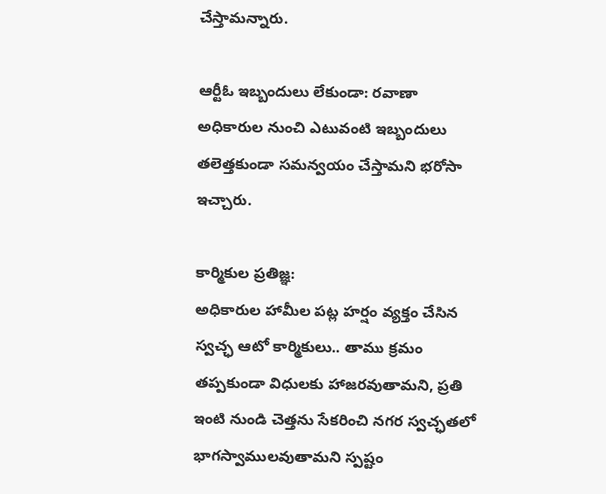చేస్తామన్నారు.

ఆర్టీఓ ఇబ్బందులు లేకుండా: రవాణా అధికారుల నుంచి ఎటువంటి ఇబ్బందులు తలెత్తకుండా సమన్వయం చేస్తామని భరోసా ఇచ్చారు.

కార్మికుల ప్రతిజ్ఞ:
అధికారుల హామీల పట్ల హర్షం వ్యక్తం చేసిన స్వచ్ఛ ఆటో కార్మికులు.. తాము క్రమం తప్పకుండా విధులకు హాజరవుతామని, ప్రతి ఇంటి నుండి చెత్తను సేకరించి నగర స్వచ్ఛతలో భాగస్వాములవుతామని స్పష్టం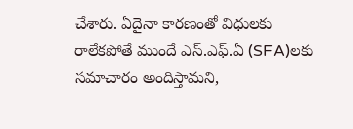చేశారు. ఏదైనా కారణంతో విధులకు రాలేకపోతే ముందే ఎస్‌.ఎఫ్‌.ఏ (SFA)లకు సమాచారం అందిస్తామని,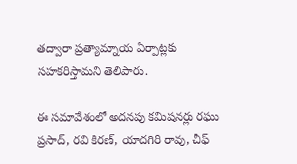తద్వారా ప్రత్యామ్నాయ ఏర్పాట్లకు సహకరిస్తామని తెలిపారు.

ఈ సమావేశంలో అదనపు కమిషనర్లు రఘు ప్రసాద్, రవి కిరణ్, యాదగిరి రావు, చీఫ్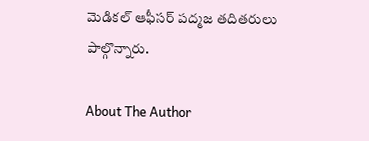మెడికల్ ఆఫీసర్ పద్మజ తదితరులు పాల్గొన్నారు.

About The Author